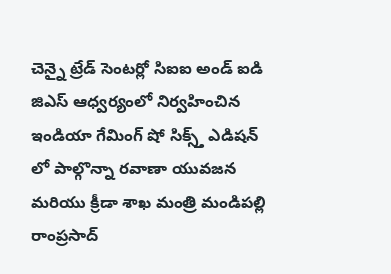చెన్నై ట్రేడ్ సెంటర్లో సిఐఐ అండ్ ఐడి జిఎస్ ఆధ్వర్యంలో నిర్వహించిన ఇండియా గేమింగ్ షో సిక్స్త్ ఎడిషన్ లో పాల్గొన్నా రవాణా యువజన మరియు క్రీడా శాఖ మంత్రి మండిపల్లి రాంప్రసాద్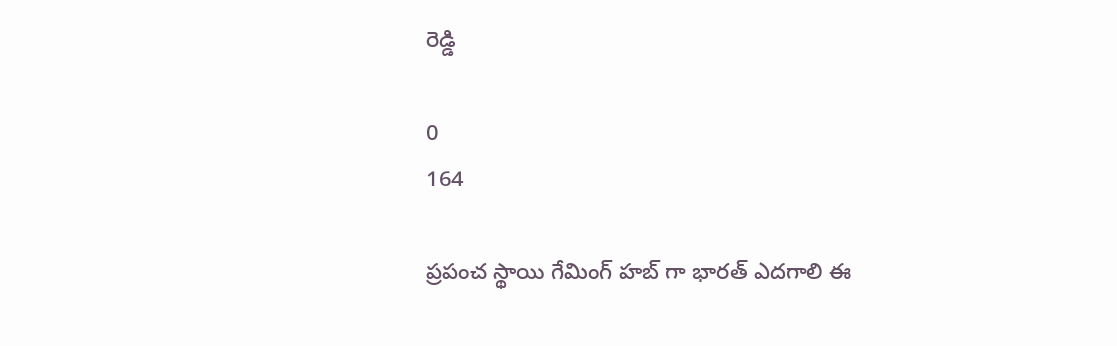రెడ్డి

0
164

ప్రపంచ స్థాయి గేమింగ్ హబ్ గా భారత్ ఎదగాలి ఈ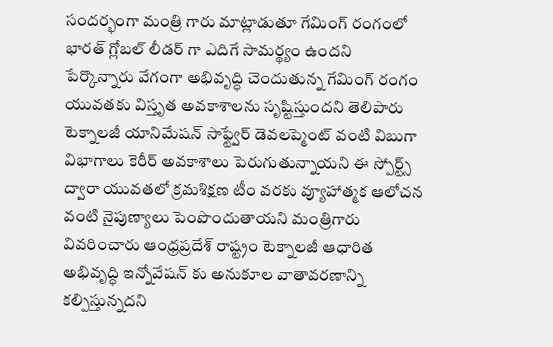సందర్భంగా మంత్రి గారు మాట్లాడుతూ గేమింగ్ రంగంలో భారత్ గ్లోబల్ లీడర్ గా ఎదిగే సామర్థ్యం ఉందని పేర్కొన్నారు వేగంగా అభివృద్ధి చెందుతున్న గేమింగ్ రంగం యువతకు విస్తృత అవకాశాలను సృష్టిస్తుందని తెలిపారు టెక్నాలజీ యానిమేషన్ సాఫ్ట్వేర్ డెవలప్మెంట్ వంటి విబుగా విభాగాలు కెరీర్ అవకాశాలు పెరుగుతున్నాయని ఈ స్పోర్ట్స్ ద్వారా యువతలో క్రమశిక్షణ టీం వరకు వ్యూహాత్మక ఆలోచన వంటి నైపుణ్యాలు పెంపొందుతాయని మంత్రిగారు వివరించారు ఆంధ్రప్రదేశ్ రాష్ట్రం టెక్నాలజీ ఆధారిత అభివృద్ధి ఇన్నోవేషన్ కు అనుకూల వాతావరణాన్ని కల్పిస్తున్నదని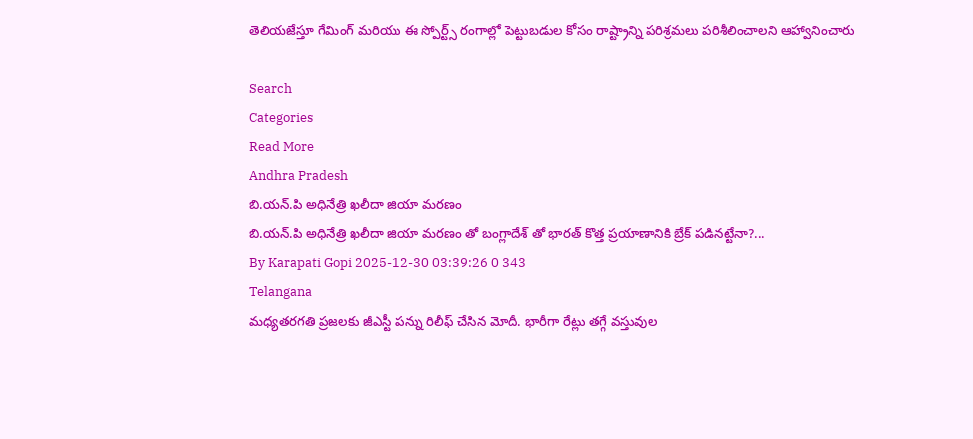తెలియజేస్తూ గేమింగ్ మరియు ఈ స్పోర్ట్స్ రంగాల్లో పెట్టుబడుల కోసం రాష్ట్రాన్ని పరిశ్రమలు పరిశీలించాలని ఆహ్వానించారు

Search
Categories
Read More
Andhra Pradesh
బి.యన్.పి అధినేత్రి ఖలీదా జియా మరణం
బి.యన్.పి అధినేత్రి ఖలీదా జియా మరణం తో బంగ్లాదేశ్ తో భారత్ కొత్త ప్రయాణానికి బ్రేక్ పడినట్టేనా?...
By Karapati Gopi 2025-12-30 03:39:26 0 343
Telangana
మధ్యతరగతి ప్రజలకు జీఎస్టీ పన్ను రిలీఫ్ చేసిన మోదీ. భారీగా రేట్లు తగ్గే వస్తువుల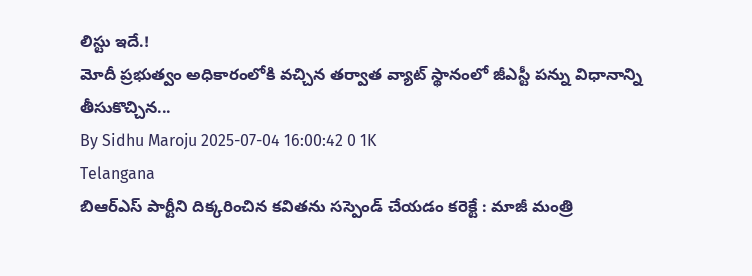లిస్టు ఇదే.!
మోదీ ప్రభుత్వం అధికారంలోకి వచ్చిన తర్వాత వ్యాట్ స్థానంలో జీఎస్టీ పన్ను విధానాన్ని తీసుకొచ్చిన...
By Sidhu Maroju 2025-07-04 16:00:42 0 1K
Telangana
బిఆర్ఎస్ పార్టీని దిక్కరించిన కవితను సస్పెండ్ చేయడం కరెక్టే : మాజీ మంత్రి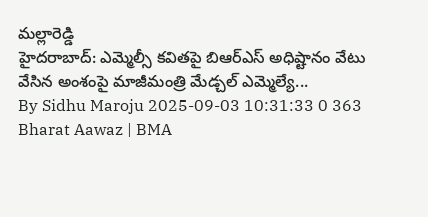మల్లారెడ్డి
హైదరాబాద్: ఎమ్మెల్సీ కవితపై బిఆర్ఎస్ అధిష్టానం వేటు వేసిన అంశంపై మాజీమంత్రి మేడ్చల్ ఎమ్మెల్యే...
By Sidhu Maroju 2025-09-03 10:31:33 0 363
Bharat Aawaz | BMA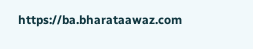https://ba.bharataawaz.com